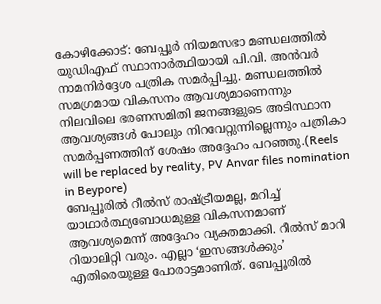കോഴിക്കോട്: ബേപ്പൂർ നിയമസഭാ മണ്ഡലത്തിൽ യുഡിഎഫ് സ്ഥാനാർത്ഥിയായി പി.വി. അൻവർ നാമനിർദ്ദേശ പത്രിക സമർപ്പിച്ചു. മണ്ഡലത്തിൽ സമഗ്രമായ വികസനം ആവശ്യമാണെന്നും നിലവിലെ ഭരണസമിതി ജനങ്ങളുടെ അടിസ്ഥാന ആവശ്യങ്ങൾ പോലും നിറവേറ്റുന്നില്ലെന്നും പത്രികാ സമർപ്പണത്തിന് ശേഷം അദ്ദേഹം പറഞ്ഞു.(Reels will be replaced by reality, PV Anvar files nomination in Beypore)
ബേപ്പൂരിൽ റീൽസ് രാഷ്ട്രീയമല്ല, മറിച്ച് യാഥാർത്ഥ്യബോധമുള്ള വികസനമാണ് ആവശ്യമെന്ന് അദ്ദേഹം വ്യക്തമാക്കി. റീൽസ് മാറി റിയാലിറ്റി വരും. എല്ലാ ‘ഇസങ്ങൾക്കും’ എതിരെയുള്ള പോരാട്ടമാണിത്. ബേപ്പൂരിൽ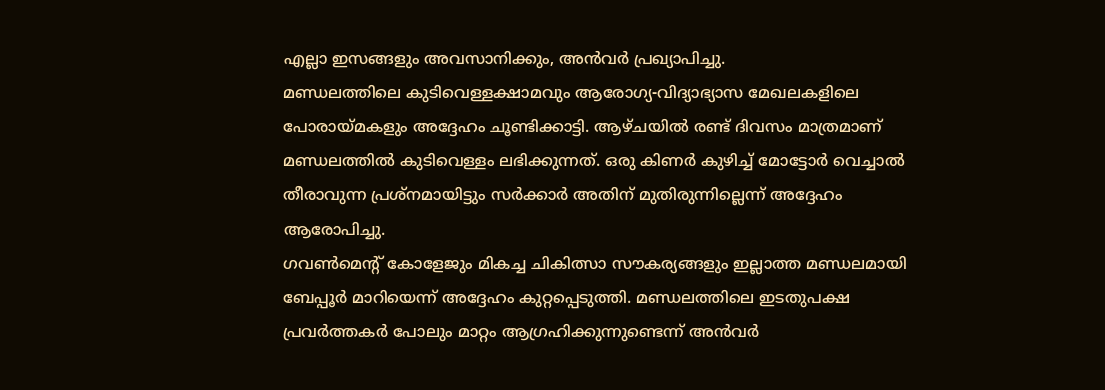എല്ലാ ഇസങ്ങളും അവസാനിക്കും, അൻവർ പ്രഖ്യാപിച്ചു.
മണ്ഡലത്തിലെ കുടിവെള്ളക്ഷാമവും ആരോഗ്യ-വിദ്യാഭ്യാസ മേഖലകളിലെ പോരായ്മകളും അദ്ദേഹം ചൂണ്ടിക്കാട്ടി. ആഴ്ചയിൽ രണ്ട് ദിവസം മാത്രമാണ് മണ്ഡലത്തിൽ കുടിവെള്ളം ലഭിക്കുന്നത്. ഒരു കിണർ കുഴിച്ച് മോട്ടോർ വെച്ചാൽ തീരാവുന്ന പ്രശ്നമായിട്ടും സർക്കാർ അതിന് മുതിരുന്നില്ലെന്ന് അദ്ദേഹം ആരോപിച്ചു.
ഗവൺമെന്റ് കോളേജും മികച്ച ചികിത്സാ സൗകര്യങ്ങളും ഇല്ലാത്ത മണ്ഡലമായി ബേപ്പൂർ മാറിയെന്ന് അദ്ദേഹം കുറ്റപ്പെടുത്തി. മണ്ഡലത്തിലെ ഇടതുപക്ഷ പ്രവർത്തകർ പോലും മാറ്റം ആഗ്രഹിക്കുന്നുണ്ടെന്ന് അൻവർ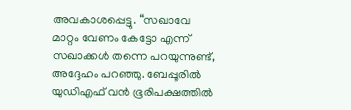അവകാശപ്പെട്ടു. “സഖാവേ മാറ്റം വേണം കേട്ടോ എന്ന് സഖാക്കൾ തന്നെ പറയുന്നുണ്ട്, അദ്ദേഹം പറഞ്ഞു. ബേപ്പൂരിൽ യുഡിഎഫ് വൻ ഭൂരിപക്ഷത്തിൽ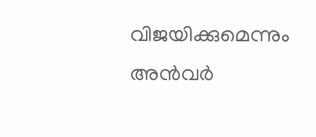വിജയിക്കുമെന്നും അൻവർ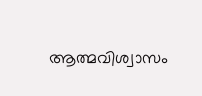ആത്മവിശ്വാസം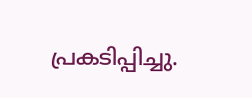പ്രകടിപ്പിച്ചു.